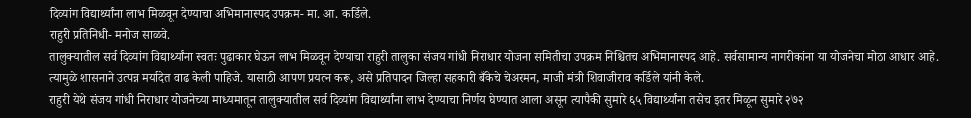दिव्यांग विद्यार्थ्यांना लाभ मिळवून देण्याचा अभिमानास्पद उपक्रम- मा. आ. कर्डिले.
राहुरी प्रतिनिधी- मनोज साळवे.
तालुक्यातील सर्व दिव्यांग विद्यार्थ्यांना स्वतः पुढाकार घेऊन लाभ मिळवून देण्याचा राहुरी तालुका संजय गांधी निराधार योजना समितीचा उपक्रम निश्चितच अभिमानास्पद आहे. सर्वसामान्य नागरीकांना या योजनेचा मोठा आधार आहे. त्यामुळे शासनाने उत्पन्न मर्यादेत वाढ केली पाहिजे. यासाठी आपण प्रयत्न करू, असे प्रतिपादन जिल्हा सहकारी बँकेचे चेअरमन, माजी मंत्री शिवाजीराव कर्डिले यांनी केले.
राहुरी येथे संजय गांधी निराधार योजनेच्या माध्यमातून तालुक्यातील सर्व दिव्यांग विद्यार्थ्यांना लाभ देण्याचा निर्णय घेण्यात आला असून त्यापैकी सुमारे ६५ विद्यार्थ्यांना तसेच इतर मिळून सुमारे २७२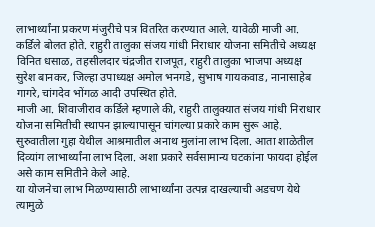लाभार्थ्यांना प्रकरण मंजुरीचे पत्र वितरित करण्यात आले. यावेळी माजी आ. कर्डिले बोलत होते. राहुरी तालुका संजय गांधी निराधार योजना समितीचे अध्यक्ष विनित धसाळ, तहसीलदार चंद्रजीत राजपूत, राहुरी तालुका भाजपा अध्यक्ष सुरेश बानकर, जिल्हा उपाध्यक्ष अमोल भनगडे, सुभाष गायकवाड, नानासाहेब गागरे, चांगदेव भोंगळ आदी उपस्थित होते.
माजी आ. शिवाजीराव कर्डिले म्हणाले की, राहुरी तालुक्यात संजय गांधी निराधार योजना समितीची स्थापन झाल्यापासून चांगल्या प्रकारे काम सुरू आहे. सुरुवातीला गुहा येथील आश्रमातील अनाथ मुलांना लाभ दिला. आता शाळेतील दिव्यांग लाभार्थ्यांना लाभ दिला. अशा प्रकारे सर्वसामान्य घटकांना फायदा होईल असे काम समितीने केले आहे.
या योजनेचा लाभ मिळण्यासाठी लाभार्थ्यांना उत्पन्न दाखल्याची अडचण येथे त्यामुळे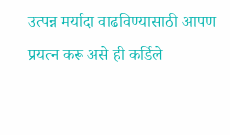उत्पन्न मर्यादा वाढविण्यासाठी आपण प्रयत्न करू असे ही कर्डिले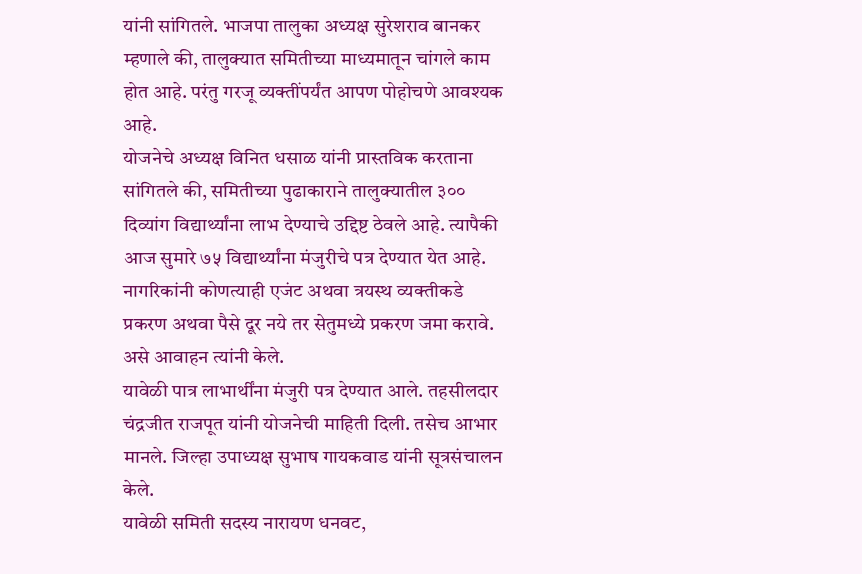यांनी सांगितले. भाजपा तालुका अध्यक्ष सुरेशराव बानकर म्हणाले की, तालुक्यात समितीच्या माध्यमातून चांगले काम होत आहे. परंतु गरजू व्यक्तींपर्यंत आपण पोहोचणे आवश्यक आहे.
योजनेचे अध्यक्ष विनित धसाळ यांनी प्रास्तविक करताना सांगितले की, समितीच्या पुढाकाराने तालुक्यातील ३०० दिव्यांग विद्यार्थ्यांना लाभ देण्याचे उद्दिष्ट ठेवले आहे. त्यापैकी आज सुमारे ७५ विद्यार्थ्यांना मंजुरीचे पत्र देण्यात येत आहे. नागरिकांनी कोणत्याही एजंट अथवा त्रयस्थ व्यक्तीकडे प्रकरण अथवा पैसे दूर नये तर सेतुमध्ये प्रकरण जमा करावे. असे आवाहन त्यांनी केले.
यावेळी पात्र लाभार्थींना मंजुरी पत्र देण्यात आले. तहसीलदार चंद्रजीत राजपूत यांनी योजनेची माहिती दिली. तसेच आभार मानले. जिल्हा उपाध्यक्ष सुभाष गायकवाड यांनी सूत्रसंचालन केले.
यावेळी समिती सदस्य नारायण धनवट,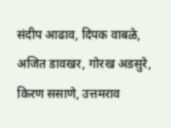संदीप आढाव, दिपक वाबळे, अजित डावखर, गोरख अडसुरे, किरण ससाणे, उत्तमराव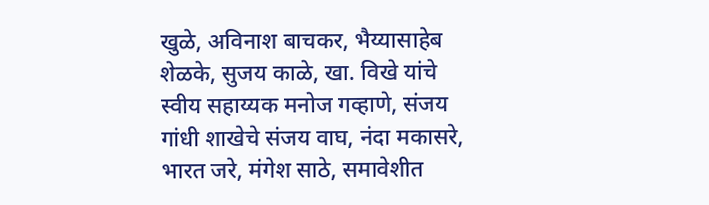खुळे, अविनाश बाचकर, भैय्यासाहेब शेळके, सुजय काळे, खा. विखे यांचे स्वीय सहाय्यक मनोज गव्हाणे, संजय गांधी शाखेचे संजय वाघ, नंदा मकासरे, भारत जरे, मंगेश साठे, समावेशीत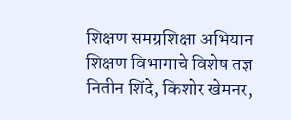शिक्षण समग्रशिक्षा अभियान शिक्षण विभागाचे विशेष तज्ञ नितीन शिंदे, किशोर खेमनर,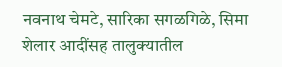नवनाथ चेमटे, सारिका सगळगिळे, सिमा शेलार आदींसह तालुक्यातील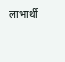लाभार्थी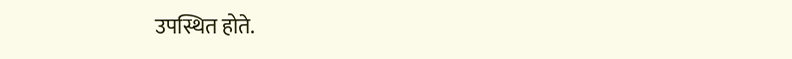उपस्थित होते.